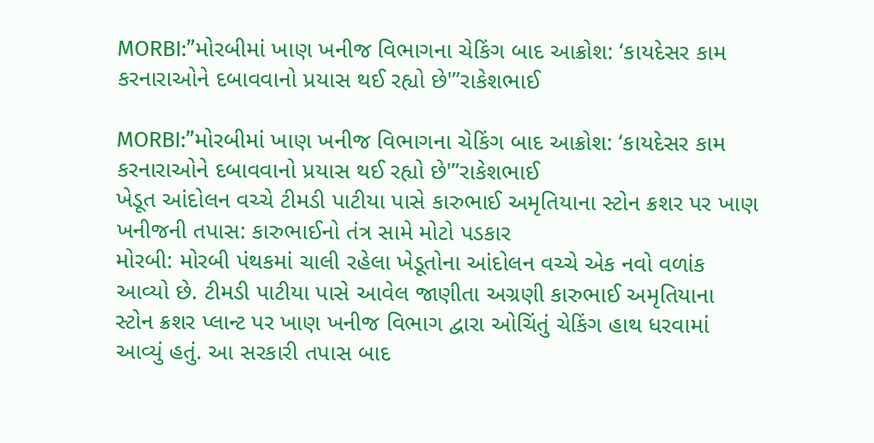MORBI:”મોરબીમાં ખાણ ખનીજ વિભાગના ચેકિંગ બાદ આક્રોશ: ‘કાયદેસર કામ કરનારાઓને દબાવવાનો પ્રયાસ થઈ રહ્યો છે'”રાકેશભાઈ

MORBI:”મોરબીમાં ખાણ ખનીજ વિભાગના ચેકિંગ બાદ આક્રોશ: ‘કાયદેસર કામ કરનારાઓને દબાવવાનો પ્રયાસ થઈ રહ્યો છે'”રાકેશભાઈ
ખેડૂત આંદોલન વચ્ચે ટીમડી પાટીયા પાસે કારુભાઈ અમૃતિયાના સ્ટોન ક્રશર પર ખાણ ખનીજની તપાસ: કારુભાઈનો તંત્ર સામે મોટો પડકાર
મોરબી: મોરબી પંથકમાં ચાલી રહેલા ખેડૂતોના આંદોલન વચ્ચે એક નવો વળાંક આવ્યો છે. ટીમડી પાટીયા પાસે આવેલ જાણીતા અગ્રણી કારુભાઈ અમૃતિયાના સ્ટોન ક્રશર પ્લાન્ટ પર ખાણ ખનીજ વિભાગ દ્વારા ઓચિંતું ચેકિંગ હાથ ધરવામાં આવ્યું હતું. આ સરકારી તપાસ બાદ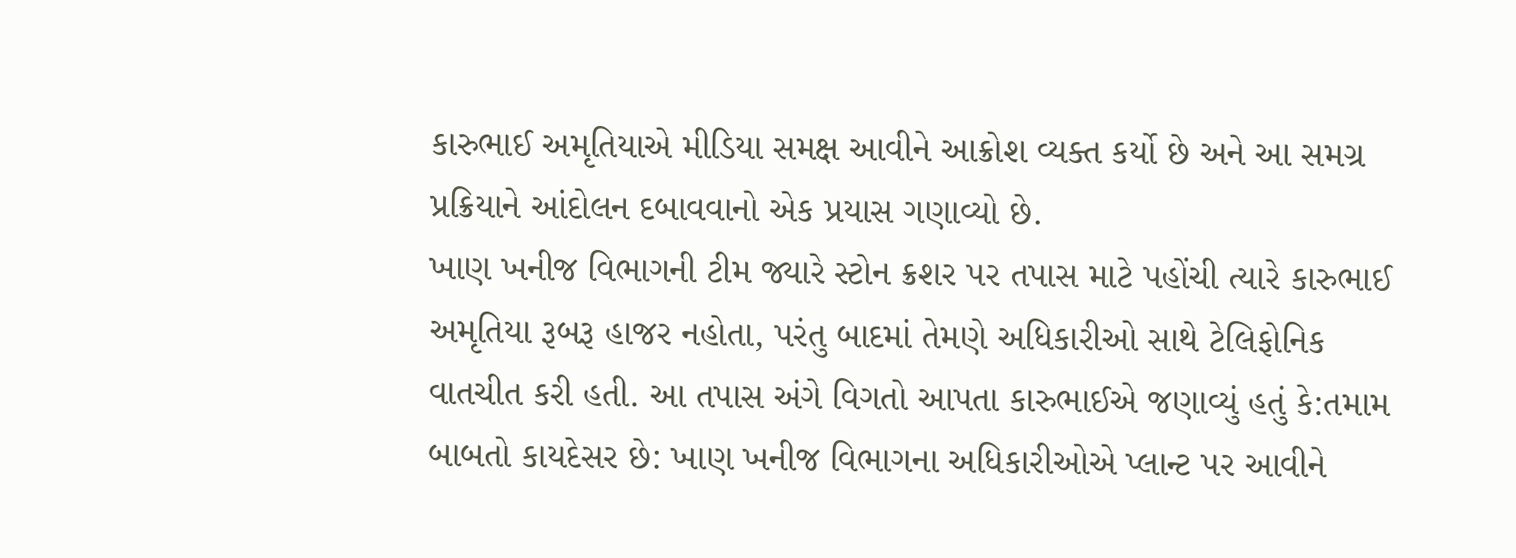કારુભાઈ અમૃતિયાએ મીડિયા સમક્ષ આવીને આક્રોશ વ્યક્ત કર્યો છે અને આ સમગ્ર પ્રક્રિયાને આંદોલન દબાવવાનો એક પ્રયાસ ગણાવ્યો છે.
ખાણ ખનીજ વિભાગની ટીમ જ્યારે સ્ટોન ક્રશર પર તપાસ માટે પહોંચી ત્યારે કારુભાઈ અમૃતિયા રૂબરૂ હાજર નહોતા, પરંતુ બાદમાં તેમણે અધિકારીઓ સાથે ટેલિફોનિક વાતચીત કરી હતી. આ તપાસ અંગે વિગતો આપતા કારુભાઈએ જણાવ્યું હતું કે:તમામ બાબતો કાયદેસર છે: ખાણ ખનીજ વિભાગના અધિકારીઓએ પ્લાન્ટ પર આવીને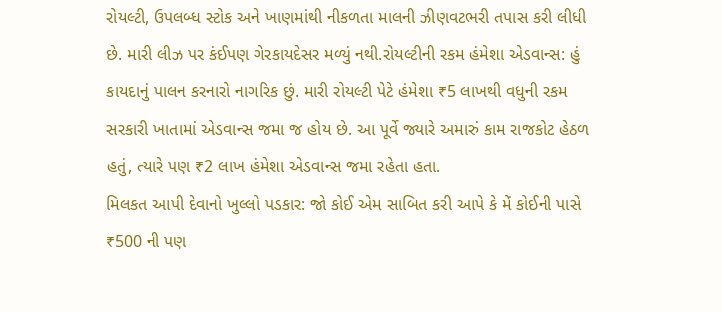રોયલ્ટી, ઉપલબ્ધ સ્ટોક અને ખાણમાંથી નીકળતા માલની ઝીણવટભરી તપાસ કરી લીધી છે. મારી લીઝ પર કંઈપણ ગેરકાયદેસર મળ્યું નથી.રોયલ્ટીની રકમ હંમેશા એડવાન્સ: હું કાયદાનું પાલન કરનારો નાગરિક છું. મારી રોયલ્ટી પેટે હંમેશા ₹5 લાખથી વધુની રકમ સરકારી ખાતામાં એડવાન્સ જમા જ હોય છે. આ પૂર્વે જ્યારે અમારું કામ રાજકોટ હેઠળ હતું, ત્યારે પણ ₹2 લાખ હંમેશા એડવાન્સ જમા રહેતા હતા.
મિલકત આપી દેવાનો ખુલ્લો પડકાર: જો કોઈ એમ સાબિત કરી આપે કે મેં કોઈની પાસે ₹500 ની પણ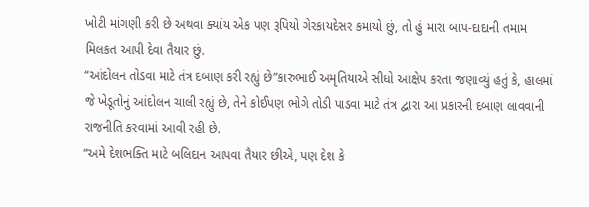ખોટી માંગણી કરી છે અથવા ક્યાંય એક પણ રૂપિયો ગેરકાયદેસર કમાયો છું, તો હું મારા બાપ-દાદાની તમામ મિલકત આપી દેવા તૈયાર છું.
“આંદોલન તોડવા માટે તંત્ર દબાણ કરી રહ્યું છે”કારુભાઈ અમૃતિયાએ સીધો આક્ષેપ કરતા જણાવ્યું હતું કે, હાલમાં જે ખેડૂતોનું આંદોલન ચાલી રહ્યું છે, તેને કોઈપણ ભોગે તોડી પાડવા માટે તંત્ર દ્વારા આ પ્રકારની દબાણ લાવવાની રાજનીતિ કરવામાં આવી રહી છે.
“અમે દેશભક્તિ માટે બલિદાન આપવા તૈયાર છીએ, પણ દેશ કે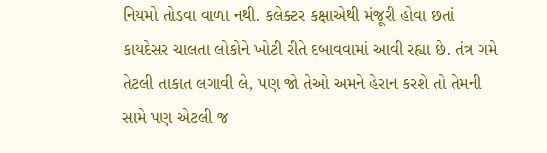નિયમો તોડવા વાળા નથી. કલેક્ટર કક્ષાએથી મંજૂરી હોવા છતાં કાયદેસર ચાલતા લોકોને ખોટી રીતે દબાવવામાં આવી રહ્યા છે. તંત્ર ગમે તેટલી તાકાત લગાવી લે, પણ જો તેઓ અમને હેરાન કરશે તો તેમની સામે પણ એટલી જ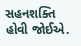સહનશક્તિ હોવી જોઈએ.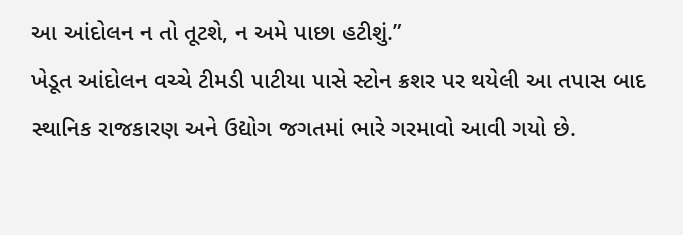આ આંદોલન ન તો તૂટશે, ન અમે પાછા હટીશું.”
ખેડૂત આંદોલન વચ્ચે ટીમડી પાટીયા પાસે સ્ટોન ક્રશર પર થયેલી આ તપાસ બાદ સ્થાનિક રાજકારણ અને ઉદ્યોગ જગતમાં ભારે ગરમાવો આવી ગયો છે.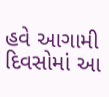હવે આગામી દિવસોમાં આ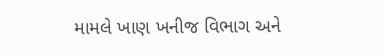મામલે ખાણ ખનીજ વિભાગ અને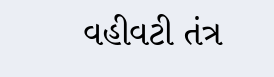વહીવટી તંત્ર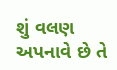શું વલણ અપનાવે છે તે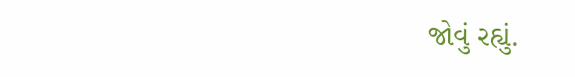જોવું રહ્યું.